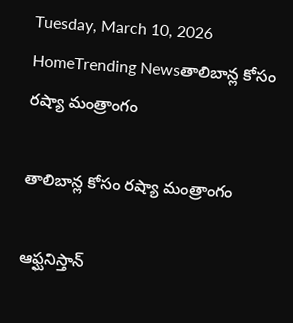Tuesday, March 10, 2026
HomeTrending Newsతాలిబాన్ల కోసం రష్యా మంత్రాంగం

తాలిబాన్ల కోసం రష్యా మంత్రాంగం

ఆఫ్ఘనిస్తాన్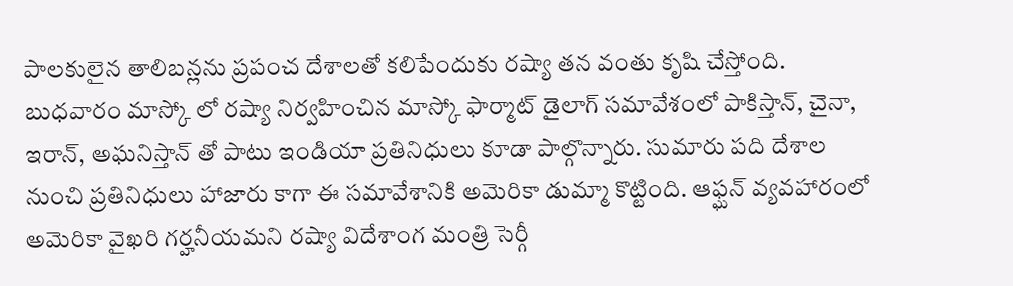పాలకులైన తాలిబన్లను ప్రపంచ దేశాలతో కలిపేందుకు రష్యా తన వంతు కృషి చేస్తోంది. బుధవారం మాస్కో లో రష్యా నిర్వహించిన మాస్కో ఫార్మాట్ డైలాగ్ సమావేశంలో పాకిస్తాన్, చైనా, ఇరాన్, అఘనిస్తాన్ తో పాటు ఇండియా ప్రతినిధులు కూడా పాల్గొన్నారు. సుమారు పది దేశాల నుంచి ప్రతినిధులు హాజారు కాగా ఈ సమావేశానికి అమెరికా డుమ్మా కొట్టింది. ఆఫ్ఘన్ వ్యవహారంలో అమెరికా వైఖరి గర్హనీయమని రష్యా విదేశాంగ మంత్రి సెర్గీ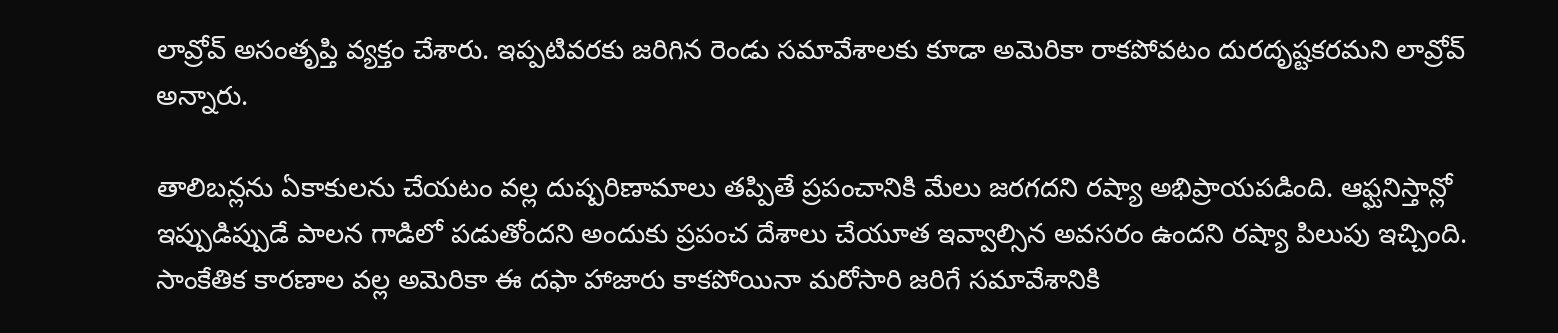లావ్రోవ్ అసంతృప్తి వ్యక్తం చేశారు. ఇప్పటివరకు జరిగిన రెండు సమావేశాలకు కూడా అమెరికా రాకపోవటం దురదృష్టకరమని లావ్రోవ్ అన్నారు.

తాలిబన్లను ఏకాకులను చేయటం వల్ల దుష్పరిణామాలు తప్పితే ప్రపంచానికి మేలు జరగదని రష్యా అభిప్రాయపడింది. ఆఫ్ఘనిస్తాన్లో ఇప్పుడిప్పుడే పాలన గాడిలో పడుతోందని అందుకు ప్రపంచ దేశాలు చేయూత ఇవ్వాల్సిన అవసరం ఉందని రష్యా పిలుపు ఇచ్చింది. సాంకేతిక కారణాల వల్ల అమెరికా ఈ దఫా హాజారు కాకపోయినా మరోసారి జరిగే సమావేశానికి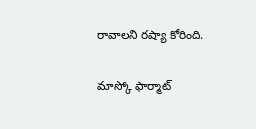రావాలని రష్యా కోరింది.

మాస్కో ఫార్మాట్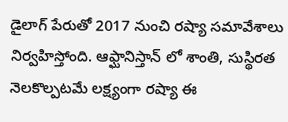డైలాగ్ పేరుతో 2017 నుంచి రష్యా సమావేశాలు నిర్వహిస్తోంది. ఆఫ్ఘానిస్తాన్ లో శాంతి, సుస్థిరత నెలకొల్పటమే లక్ష్యంగా రష్యా ఈ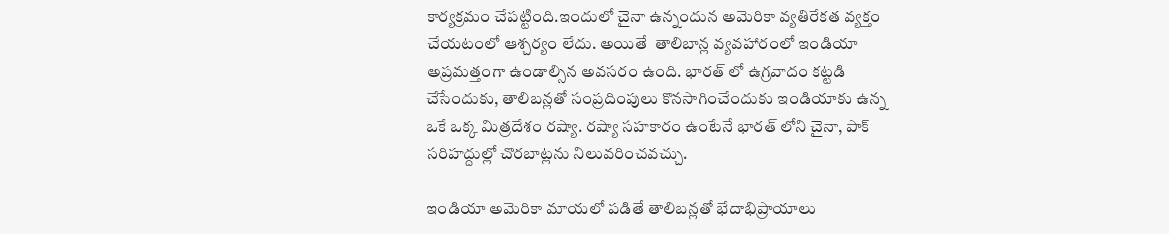కార్యక్రమం చేపట్టింది.ఇందులో చైనా ఉన్నందున అమెరికా వ్యతిరేకత వ్యక్తం చేయటంలో ఆశ్చర్యం లేదు. అయితే  తాలిబాన్ల వ్యవహారంలో ఇండియా అప్రమత్తంగా ఉండాల్సిన అవసరం ఉంది. భారత్ లో ఉగ్రవాదం కట్టడి చేసేందుకు, తాలిబన్లతో సంప్రదింపులు కొనసాగించేందుకు ఇండియాకు ఉన్న ఒకే ఒక్క మిత్రదేశం రష్యా. రష్యా సహకారం ఉంటేనే భారత్ లోని చైనా, పాక్ సరిహద్దుల్లో చొరబాట్లను నిలువరించవచ్చు.

ఇండియా అమెరికా మాయలో పడితే తాలిబన్లతో భేదాభిప్రాయాలు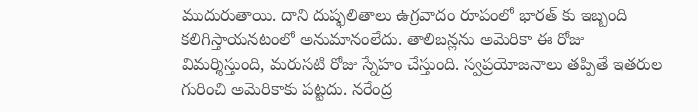ముదురుతాయి. దాని దుష్ఫలితాలు ఉగ్రవాదం రూపంలో భారత్ కు ఇబ్బంది కలిగిస్తాయనటంలో అనుమానంలేదు. తాలిబన్లను అమెరికా ఈ రోజు విమర్శిస్తుంది, మరుసటి రోజు స్నేహం చేస్తుంది. స్వప్రయోజనాలు తప్పితే ఇతరుల గురించి అమెరికాకు పట్టదు. నరేంద్ర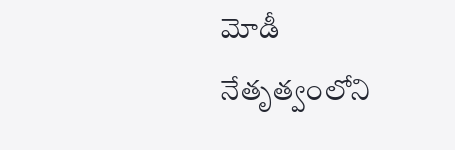మోడీ నేతృత్వంలోని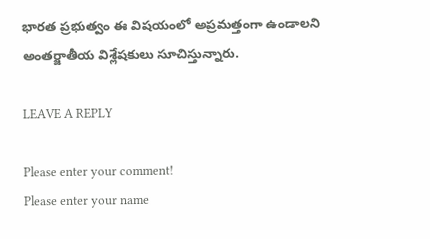భారత ప్రభుత్వం ఈ విషయంలో అప్రమత్తంగా ఉండాలని అంతర్జాతీయ విశ్లేషకులు సూచిస్తున్నారు.

LEAVE A REPLY

Please enter your comment!
Please enter your name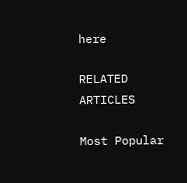here

RELATED ARTICLES

Most Popular